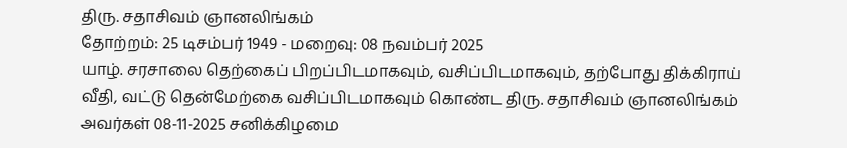திரு. சதாசிவம் ஞானலிங்கம்
தோற்றம்: 25 டிசம்பர் 1949 - மறைவு: 08 நவம்பர் 2025
யாழ். சரசாலை தெற்கைப் பிறப்பிடமாகவும், வசிப்பிடமாகவும், தற்போது திக்கிராய் வீதி, வட்டு தென்மேற்கை வசிப்பிடமாகவும் கொண்ட திரு. சதாசிவம் ஞானலிங்கம் அவர்கள் 08-11-2025 சனிக்கிழமை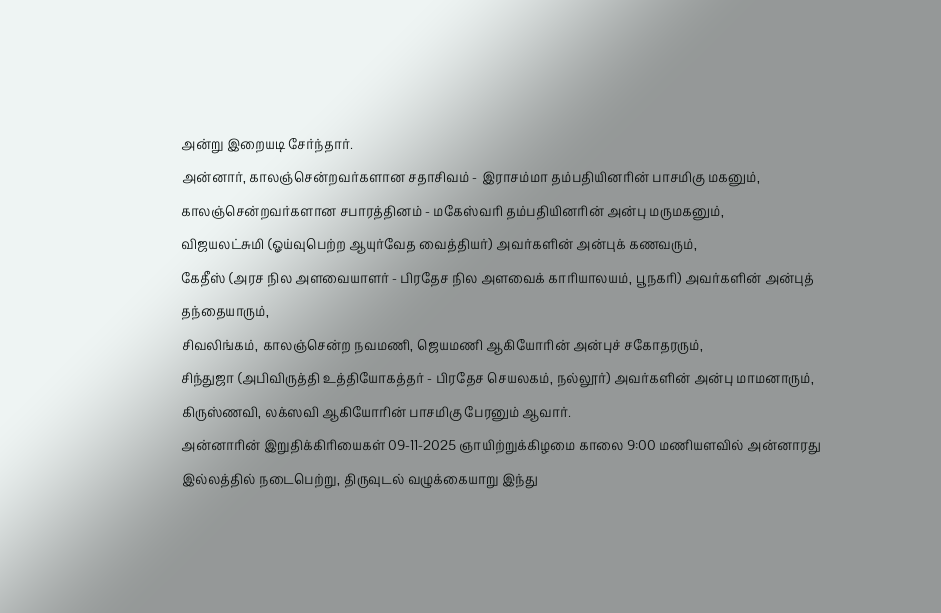அன்று இறையடி சேர்ந்தார்.
அன்னார், காலஞ்சென்றவர்களான சதாசிவம் - இராசம்மா தம்பதியினரின் பாசமிகு மகனும், காலஞ்சென்றவர்களான சபாரத்தினம் - மகேஸ்வரி தம்பதியினரின் அன்பு மருமகனும்,
விஜயலட்சுமி (ஓய்வுபெற்ற ஆயுர்வேத வைத்தியர்) அவர்களின் அன்புக் கணவரும்,
கேதீஸ் (அரச நில அளவையாளர் - பிரதேச நில அளவைக் காரியாலயம், பூநகரி) அவர்களின் அன்புத் தந்தையாரும்,
சிவலிங்கம், காலஞ்சென்ற நவமணி, ஜெயமணி ஆகியோரின் அன்புச் சகோதரரும்,
சிந்துஜா (அபிவிருத்தி உத்தியோகத்தர் - பிரதேச செயலகம், நல்லூர்) அவர்களின் அன்பு மாமனாரும்,
கிருஸ்ணவி, லக்ஸவி ஆகியோரின் பாசமிகு பேரனும் ஆவார்.
அன்னாரின் இறுதிக்கிரியைகள் 09-11-2025 ஞாயிற்றுக்கிழமை காலை 9:00 மணியளவில் அன்னாரது இல்லத்தில் நடைபெற்று, திருவுடல் வழுக்கையாறு இந்து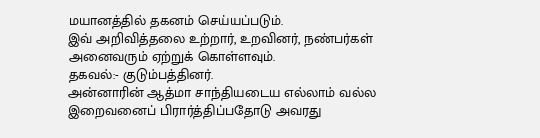மயானத்தில் தகனம் செய்யப்படும்.
இவ் அறிவித்தலை உற்றார், உறவினர், நண்பர்கள் அனைவரும் ஏற்றுக் கொள்ளவும்.
தகவல்:- குடும்பத்தினர்.
அன்னாரின் ஆத்மா சாந்தியடைய எல்லாம் வல்ல இறைவனைப் பிரார்த்திப்பதோடு அவரது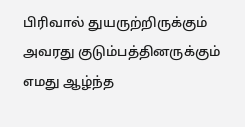பிரிவால் துயருற்றிருக்கும் அவரது குடும்பத்தினருக்கும் எமது ஆழ்ந்த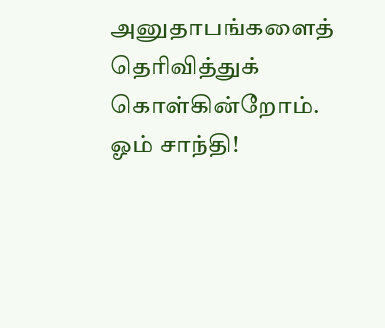அனுதாபங்களைத் தெரிவித்துக் கொள்கின்றோம்.
ஓம் சாந்தி!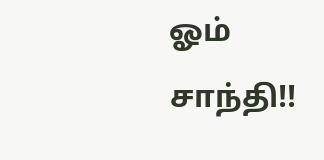ஓம் சாந்தி!!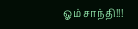ஓம் சாந்தி!!!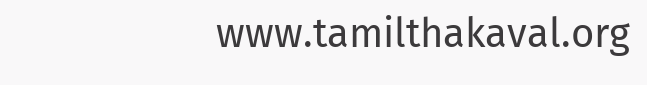www.tamilthakaval.org